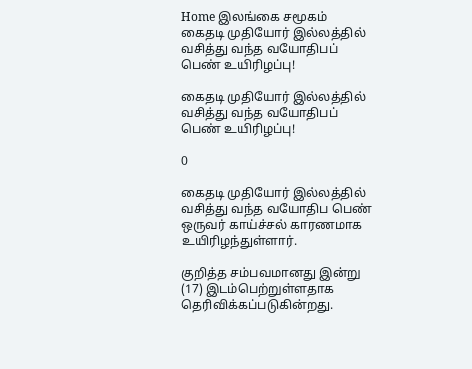Home இலங்கை சமூகம் கைதடி முதியோர் இல்லத்தில் வசித்து வந்த வயோதிபப் பெண் உயிரிழப்பு!

கைதடி முதியோர் இல்லத்தில் வசித்து வந்த வயோதிபப் பெண் உயிரிழப்பு!

0

கைதடி முதியோர் இல்லத்தில் வசித்து வந்த வயோதிப பெண் ஒருவர் காய்ச்சல் காரணமாக உயிரிழந்துள்ளார்.

குறித்த சம்பவமானது இன்று (17) இடம்பெற்றுள்ளதாக தெரிவிக்கப்படுகின்றது.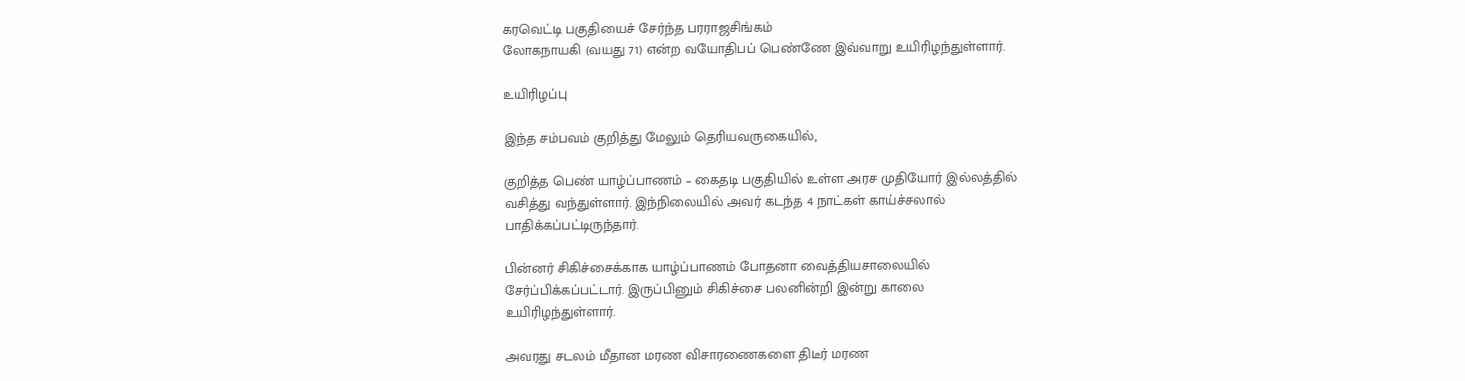கரவெட்டி பகுதியைச் சேர்ந்த பரராஜசிங்கம்
லோகநாயகி (வயது 71) என்ற வயோதிபப் பெண்ணே இவ்வாறு உயிரிழந்துள்ளார்.

உயிரிழப்பு

இந்த சம்பவம் குறித்து மேலும் தெரியவருகையில்,

குறித்த பெண் யாழ்ப்பாணம் – கைதடி பகுதியில் உள்ள அரச முதியோர் இல்லத்தில்
வசித்து வந்துள்ளார். இந்நிலையில் அவர் கடந்த 4 நாட்கள் காய்ச்சலால்
பாதிக்கப்பட்டிருந்தார்.

பின்னர் சிகிச்சைக்காக யாழ்ப்பாணம் போதனா வைத்தியசாலையில்
சேர்ப்பிக்கப்பட்டார். இருப்பினும் சிகிச்சை பலனின்றி இன்று காலை
உயிரிழந்துள்ளார்.

அவரது சடலம் மீதான மரண விசாரணைகளை திடீர் மரண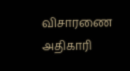விசாரணை அதிகாரி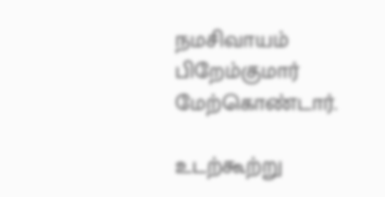நமசிவாயம்
பிறேம்குமார் மேற்கொண்டார்.

உடற்கூற்று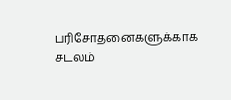பரிசோதனைகளுக்காக சடலம்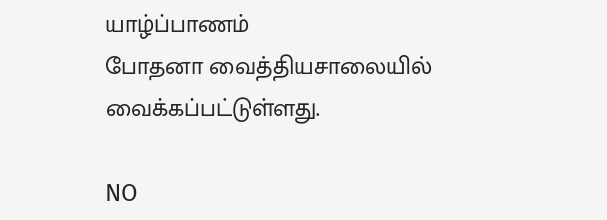யாழ்ப்பாணம்
போதனா வைத்தியசாலையில் வைக்கப்பட்டுள்ளது.

NO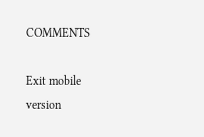COMMENTS

Exit mobile version